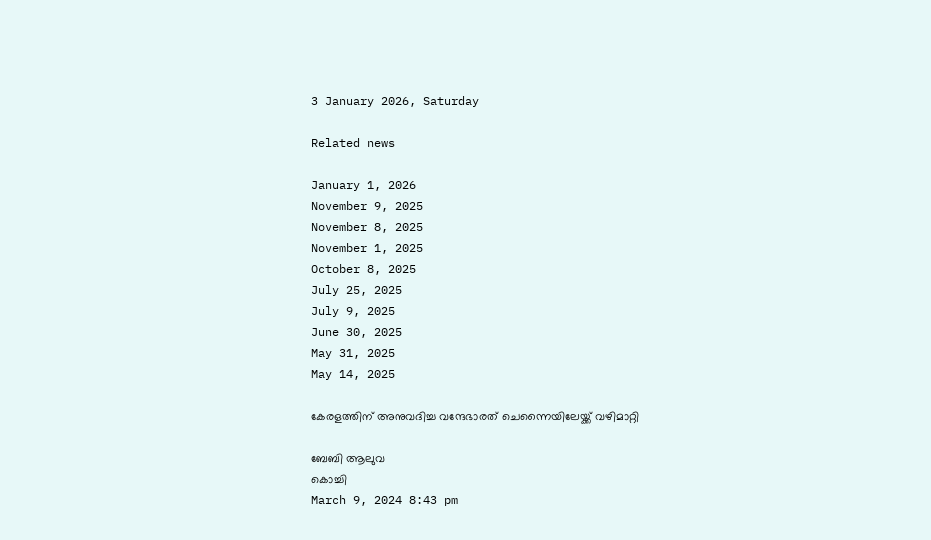3 January 2026, Saturday

Related news

January 1, 2026
November 9, 2025
November 8, 2025
November 1, 2025
October 8, 2025
July 25, 2025
July 9, 2025
June 30, 2025
May 31, 2025
May 14, 2025

കേരളത്തിന് അനുവദിച്ച വന്ദേഭാരത് ചെന്നൈയിലേയ്ക്ക് വഴിമാറ്റി

ബേബി ആലുവ
കൊച്ചി
March 9, 2024 8:43 pm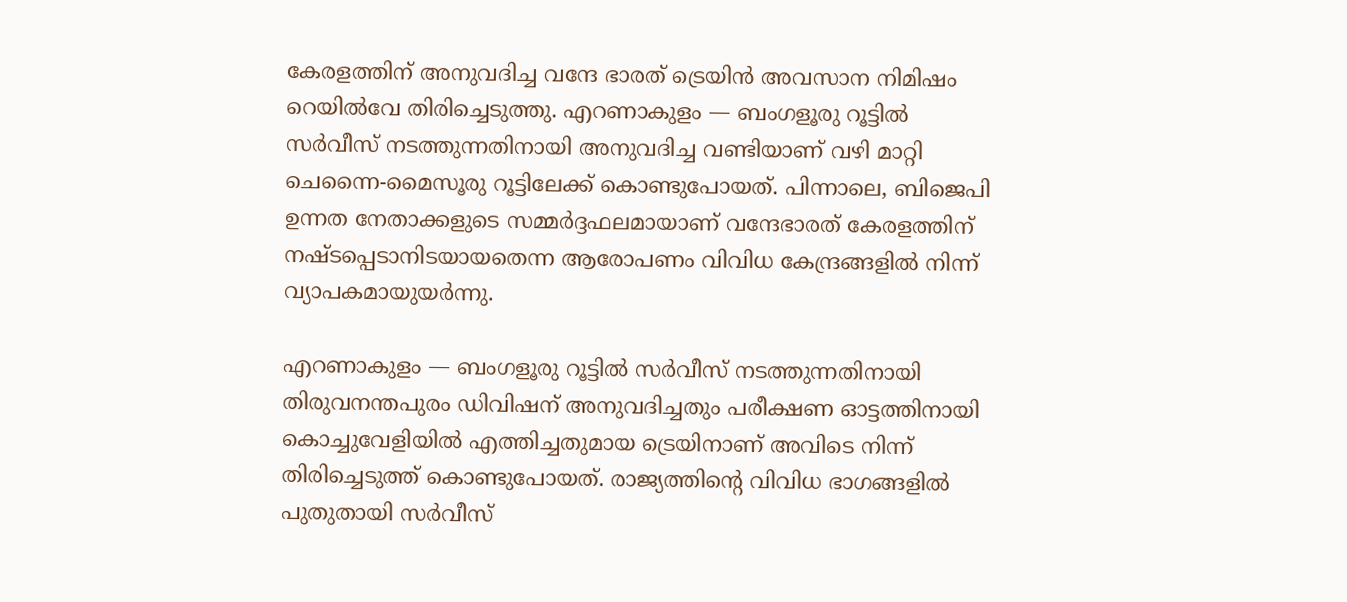കേരളത്തിന് അനുവദിച്ച വന്ദേ ഭാരത് ട്രെയിൻ അവസാന നിമിഷം റെയിൽവേ തിരിച്ചെടുത്തു. എറണാകുളം — ബംഗളൂരു റൂട്ടിൽ സർവീസ് നടത്തുന്നതിനായി അനുവദിച്ച വണ്ടിയാണ് വഴി മാറ്റി ചെന്നൈ-മൈസൂരു റൂട്ടിലേക്ക് കൊണ്ടുപോയത്. പിന്നാലെ, ബിജെപി ഉന്നത നേതാക്കളുടെ സമ്മർദ്ദഫലമായാണ് വന്ദേഭാരത് കേരളത്തിന് നഷ്ടപ്പെടാനിടയായതെന്ന ആരോപണം വിവിധ കേന്ദ്രങ്ങളിൽ നിന്ന് വ്യാപകമായുയർന്നു.

എറണാകുളം — ബംഗളൂരു റൂട്ടിൽ സർവീസ് നടത്തുന്നതിനായി തിരുവനന്തപുരം ഡിവിഷന് അനുവദിച്ചതും പരീക്ഷണ ഓട്ടത്തിനായി കൊച്ചുവേളിയിൽ എത്തിച്ചതുമായ ട്രെയിനാണ് അവിടെ നിന്ന് തിരിച്ചെടുത്ത് കൊണ്ടുപോയത്. രാജ്യത്തിന്റെ വിവിധ ഭാഗങ്ങളിൽ പുതുതായി സർവീസ്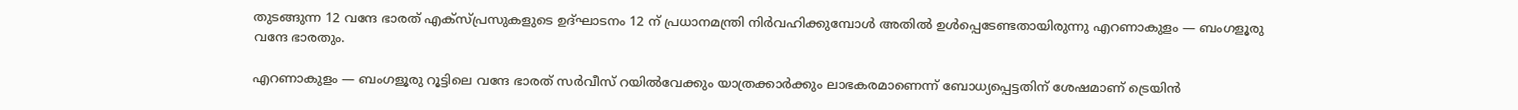തുടങ്ങുന്ന 12 വന്ദേ ഭാരത് എക്സ്പ്രസുകളുടെ ഉദ്ഘാടനം 12 ന് പ്രധാനമന്ത്രി നിർവഹിക്കുമ്പോൾ അതിൽ ഉൾപ്പെടേണ്ടതായിരുന്നു എറണാകുളം — ബംഗളൂരു വന്ദേ ഭാരതും.

എറണാകുളം — ബംഗളൂരു റൂട്ടിലെ വന്ദേ ഭാരത് സർവീസ് റയിൽവേക്കും യാത്രക്കാർക്കും ലാഭകരമാണെന്ന് ബോധ്യപ്പെട്ടതിന് ശേഷമാണ് ട്രെയിൻ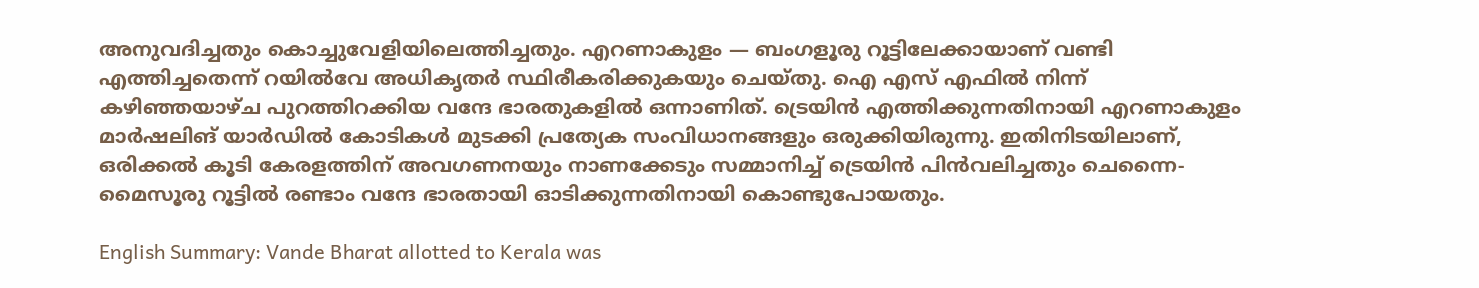അനുവദിച്ചതും കൊച്ചുവേളിയിലെത്തിച്ചതും. എറണാകുളം — ബംഗളൂരു റൂട്ടിലേക്കായാണ് വണ്ടി എത്തിച്ചതെന്ന് റയിൽവേ അധികൃതർ സ്ഥിരീകരിക്കുകയും ചെയ്തു. ഐ എസ് എഫിൽ നിന്ന് കഴിഞ്ഞയാഴ്ച പുറത്തിറക്കിയ വന്ദേ ഭാരതുകളിൽ ഒന്നാണിത്. ട്രെയിൻ എത്തിക്കുന്നതിനായി എറണാകുളം മാർഷലിങ് യാർഡിൽ കോടികൾ മുടക്കി പ്രത്യേക സംവിധാനങ്ങളും ഒരുക്കിയിരുന്നു. ഇതിനിടയിലാണ്, ഒരിക്കൽ കൂടി കേരളത്തിന് അവഗണനയും നാണക്കേടും സമ്മാനിച്ച് ട്രെയിൻ പിൻവലിച്ചതും ചെന്നൈ-മൈസൂരു റൂട്ടിൽ രണ്ടാം വന്ദേ ഭാരതായി ഓടിക്കുന്നതിനായി കൊണ്ടുപോയതും.

English Summary: Vande Bharat allotted to Kerala was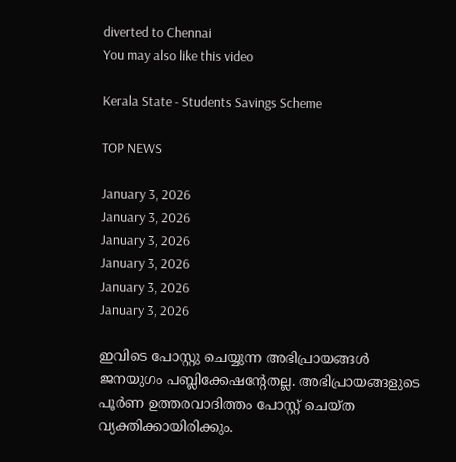diverted to Chennai
You may also like this video

Kerala State - Students Savings Scheme

TOP NEWS

January 3, 2026
January 3, 2026
January 3, 2026
January 3, 2026
January 3, 2026
January 3, 2026

ഇവിടെ പോസ്റ്റു ചെയ്യുന്ന അഭിപ്രായങ്ങള്‍ ജനയുഗം പബ്ലിക്കേഷന്റേതല്ല. അഭിപ്രായങ്ങളുടെ പൂര്‍ണ ഉത്തരവാദിത്തം പോസ്റ്റ് ചെയ്ത വ്യക്തിക്കായിരിക്കും.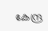കേന്ദ്ര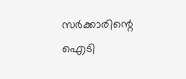സര്‍ക്കാരിന്റെ ഐടി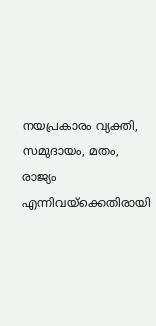നയപ്രകാരം വ്യക്തി, സമുദായം, മതം, രാജ്യം എന്നിവയ്‌ക്കെതിരായി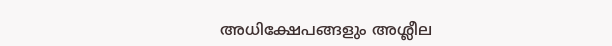അധിക്ഷേപങ്ങളും അശ്ലീല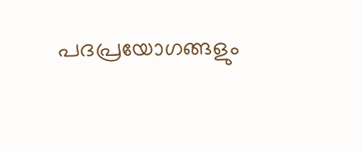പദപ്രയോഗങ്ങളും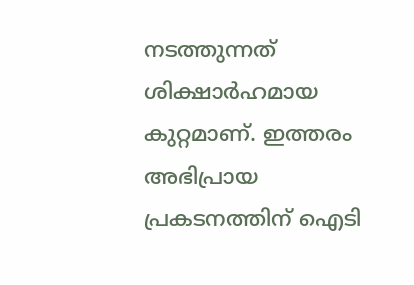നടത്തുന്നത് ശിക്ഷാര്‍ഹമായ കുറ്റമാണ്. ഇത്തരം അഭിപ്രായ പ്രകടനത്തിന് ഐടി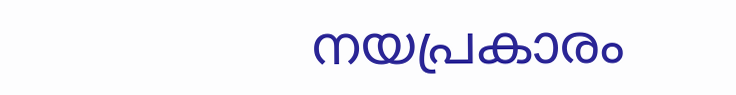നയപ്രകാരം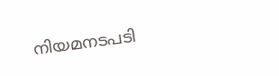നിയമനടപടി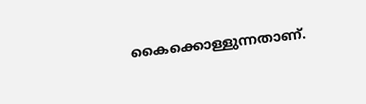കൈക്കൊള്ളുന്നതാണ്.